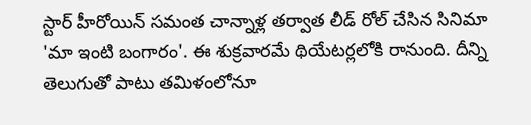స్టార్ హీరోయిన్ సమంత చాన్నాళ్ల తర్వాత లీడ్ రోల్ చేసిన సినిమా 'మా ఇంటి బంగారం'. ఈ శుక్రవారమే థియేటర్లలోకి రానుంది. దీన్ని తెలుగుతో పాటు తమిళంలోనూ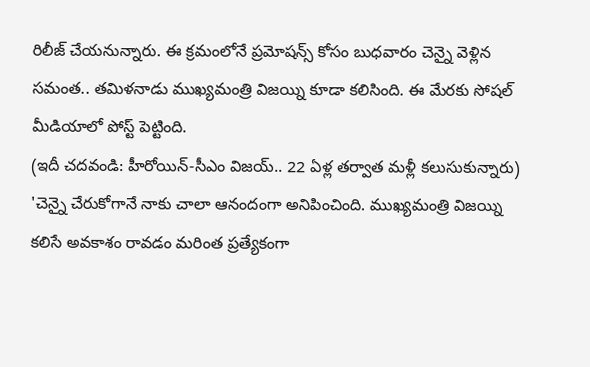రిలీజ్ చేయనున్నారు. ఈ క్రమంలోనే ప్రమోషన్స్ కోసం బుధవారం చెన్నై వెళ్లిన సమంత.. తమిళనాడు ముఖ్యమంత్రి విజయ్ని కూడా కలిసింది. ఈ మేరకు సోషల్ మీడియాలో పోస్ట్ పెట్టింది.
(ఇదీ చదవండి: హీరోయిన్-సీఎం విజయ్.. 22 ఏళ్ల తర్వాత మళ్లీ కలుసుకున్నారు)
'చెన్నై చేరుకోగానే నాకు చాలా ఆనందంగా అనిపించింది. ముఖ్యమంత్రి విజయ్ని కలిసే అవకాశం రావడం మరింత ప్రత్యేకంగా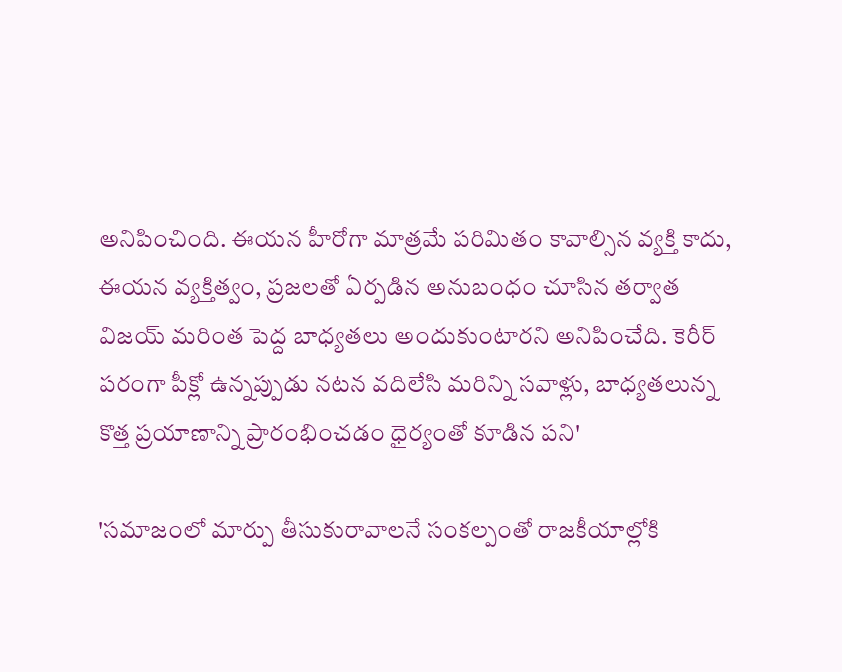అనిపించింది. ఈయన హీరోగా మాత్రమే పరిమితం కావాల్సిన వ్యక్తి కాదు, ఈయన వ్యక్తిత్వం, ప్రజలతో ఏర్పడిన అనుబంధం చూసిన తర్వాత విజయ్ మరింత పెద్ద బాధ్యతలు అందుకుంటారని అనిపించేది. కెరీర్ పరంగా పీక్లో ఉన్నప్పుడు నటన వదిలేసి మరిన్ని సవాళ్లు, బాధ్యతలున్న కొత్త ప్రయాణాన్ని ప్రారంభించడం ధైర్యంతో కూడిన పని'

'సమాజంలో మార్పు తీసుకురావాలనే సంకల్పంతో రాజకీయాల్లోకి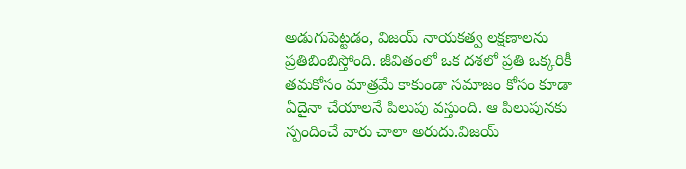అడుగుపెట్టడం, విజయ్ నాయకత్వ లక్షణాలను ప్రతిబింబిస్తోంది. జీవితంలో ఒక దశలో ప్రతి ఒక్కరికీ తమకోసం మాత్రమే కాకుండా సమాజం కోసం కూడా ఏదైనా చేయాలనే పిలుపు వస్తుంది. ఆ పిలుపునకు స్పందించే వారు చాలా అరుదు.విజయ్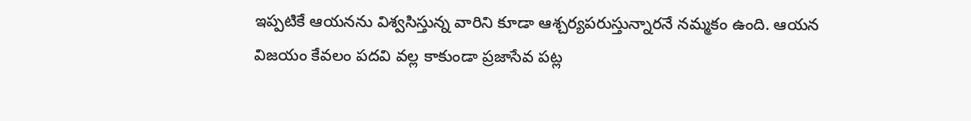ఇప్పటికే ఆయనను విశ్వసిస్తున్న వారిని కూడా ఆశ్చర్యపరుస్తున్నారనే నమ్మకం ఉంది. ఆయన విజయం కేవలం పదవి వల్ల కాకుండా ప్రజాసేవ పట్ల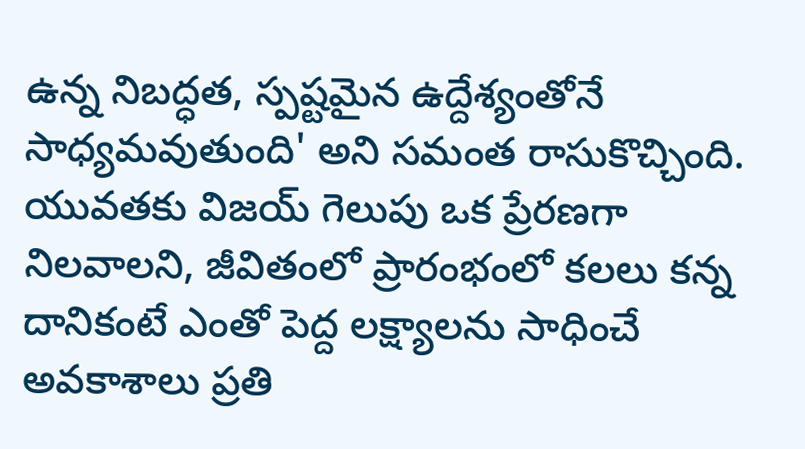ఉన్న నిబద్ధత, స్పష్టమైన ఉద్దేశ్యంతోనే సాధ్యమవుతుంది' అని సమంత రాసుకొచ్చింది.
యువతకు విజయ్ గెలుపు ఒక ప్రేరణగా నిలవాలని, జీవితంలో ప్రారంభంలో కలలు కన్న దానికంటే ఎంతో పెద్ద లక్ష్యాలను సాధించే అవకాశాలు ప్రతి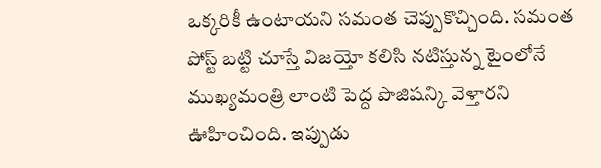ఒక్కరికీ ఉంటాయని సమంత చెప్పుకొచ్చింది. సమంత పోస్ట్ బట్టి చూస్తే విజయ్తో కలిసి నటిస్తున్న టైంలోనే ముఖ్యమంత్రి లాంటి పెద్ద పొజిషన్కి వెళ్తారని ఊహించింది. ఇప్పుడు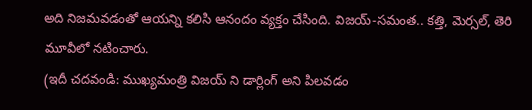అది నిజమవడంతో ఆయన్ని కలిసి ఆనందం వ్యక్తం చేసింది. విజయ్-సమంత.. కత్తి, మెర్సల్, తెరి మూవీలో నటించారు.
(ఇదీ చదవండి: ముఖ్యమంత్రి విజయ్ ని డార్లింగ్ అని పిలవడం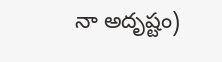నా అదృష్టం)